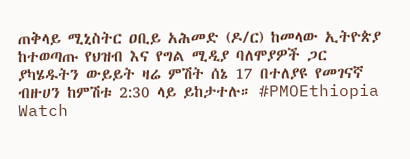ጠቅላይ ሚኒስትር ዐቢይ አሕመድ (ዶ/ር) ከመላው ኢትዮጵያ ከተወጣጡ የህዝብ እና የግል ሚዲያ ባለሞያዎች ጋር ያካሄዱትን ውይይት ዛሬ ምሽት ሰኔ 17 በተለያዩ የመገናኛ ብዙሀን ከምሽቱ 2:30 ላይ ይከታተሉ። #PMOEthiopia
Watch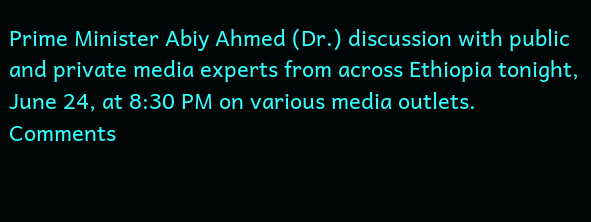Prime Minister Abiy Ahmed (Dr.) discussion with public and private media experts from across Ethiopia tonight, June 24, at 8:30 PM on various media outlets.
Comments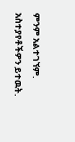ምንም አልተገኘም.
አስተያየቶችዎን ይተዉት.